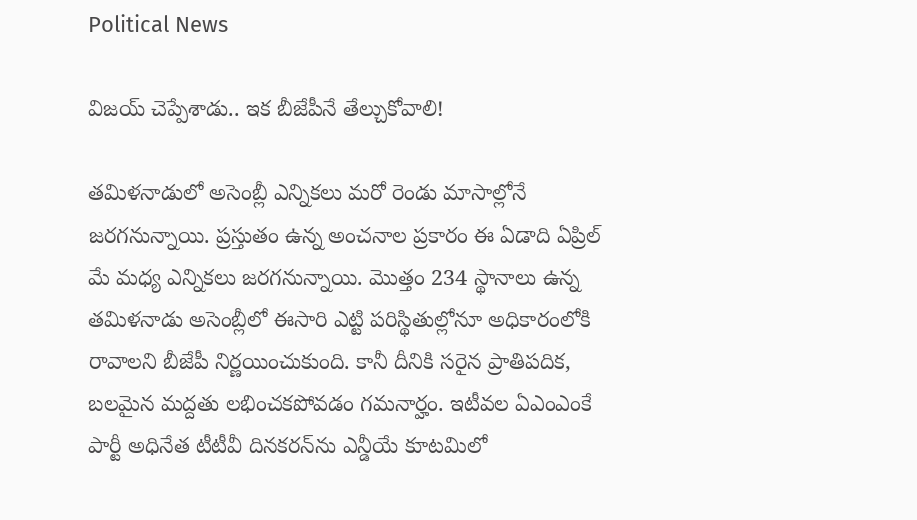Political News

విజయ్ చెప్పేశాడు.. ఇక బీజేపీనే తేల్చుకోవాలి!

తమిళనాడులో అసెంబ్లీ ఎన్నికలు మరో రెండు మాసాల్లోనే జరగనున్నాయి. ప్రస్తుతం ఉన్న అంచనాల ప్రకారం ఈ ఏడాది ఏప్రిల్ మే మధ్య ఎన్నికలు జరగనున్నాయి. మొత్తం 234 స్థానాలు ఉన్న తమిళనాడు అసెంబ్లీలో ఈసారి ఎట్టి పరిస్థితుల్లోనూ అధికారంలోకి రావాలని బీజేపీ నిర్ణయించుకుంది. కానీ దీనికి సరైన ప్రాతిపదిక, బలమైన మద్దతు లభించకపోవడం గమనార్హం. ఇటీవల ఏఎంఎంకే పార్టీ అధినేత టీటీవీ దినకరన్‌ను ఎన్డీయే కూటమిలో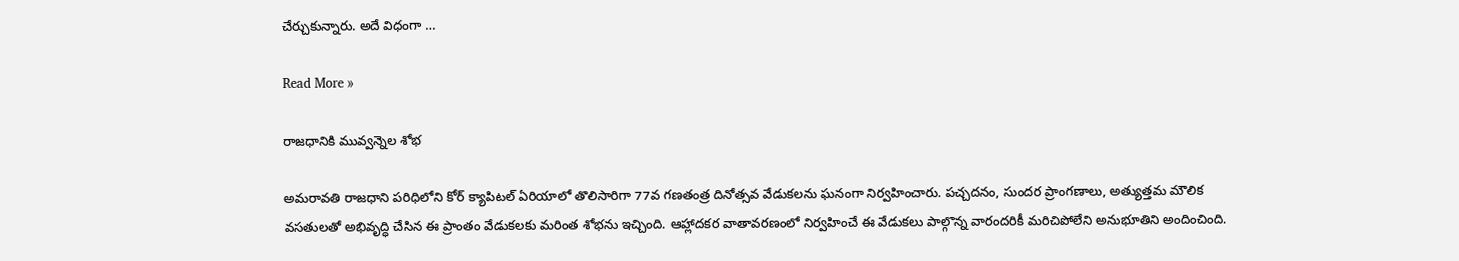చేర్చుకున్నారు. అదే విధంగా …

Read More »

రాజధానికి మువ్వన్నెల శోభ

అమరావతి రాజధాని పరిధిలోని కోర్ క్యాపిటల్ ఏరియాలో తొలిసారిగా 77వ గణతంత్ర దినోత్సవ వేడుకలను ఘనంగా నిర్వహించారు. పచ్చదనం, సుందర ప్రాంగణాలు, అత్యుత్తమ మౌలిక వసతులతో అభివృద్ధి చేసిన ఈ ప్రాంతం వేడుకలకు మరింత శోభను ఇచ్చింది. ఆహ్లాదకర వాతావరణంలో నిర్వహించే ఈ వేడుకలు పాల్గొన్న వారందరికీ మరిచిపోలేని అనుభూతిని అందించింది.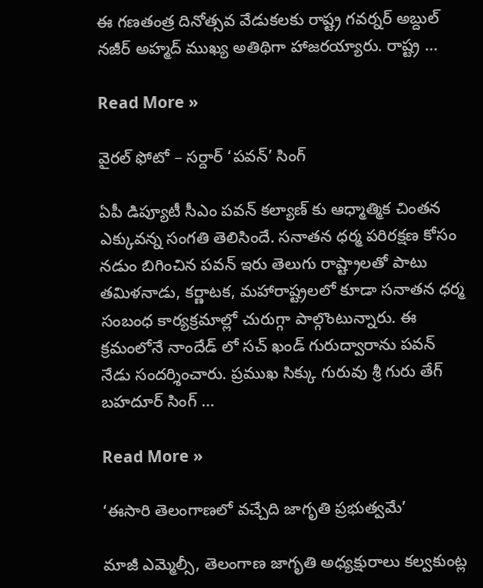ఈ గణతంత్ర దినోత్సవ వేడుకలకు రాష్ట్ర గవర్నర్ అబ్దుల్ నజీర్ అహ్మద్ ముఖ్య అతిథిగా హాజరయ్యారు. రాష్ట్ర …

Read More »

వైరల్ ఫోటో – సర్దార్ ‘పవన్’ సింగ్

ఏపీ డిప్యూటీ సీఎం పవన్ కల్యాణ్ కు ఆధ్మాత్మిక చింతన ఎక్కువన్న సంగతి తెలిసిందే. సనాతన ధర్మ పరిరక్షణ కోసం నడుం బిగించిన పవన్ ఇరు తెలుగు రాష్ట్రాలతో పాటు తమిళనాడు, కర్ణాటక, మహారాష్ట్రలలో కూడా సనాతన ధర్మ సంబంధ కార్యక్రమాల్లో చురుగ్గా పాల్గొంటున్నారు. ఈ క్రమంలోనే నాందేడ్ లో సచ్ ఖండ్ గురుద్వారాను పవన్ నేడు సందర్శించారు. ప్రముఖ సిక్కు గురువు శ్రీ గురు తేగ్ బహదూర్ సింగ్ …

Read More »

‘ఈసారి తెలంగాణలో వచ్చేది జాగృతి ప్రభుత్వమే’

మాజీ ఎమ్మెల్సీ, తెలంగాణ జాగృతి అధ్యక్షురాలు కల్వకుంట్ల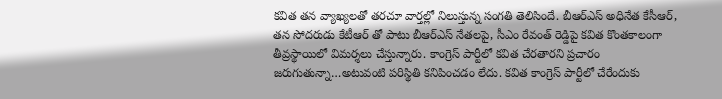కవిత తన వ్యాఖ్యలతో తరచూ వార్తల్లో నిలుస్తున్న సంగతి తెలిసిందే. బీఆర్ఎస్ అధినేత కేసీఆర్, తన సోదరుడు కేటీఆర్ తో పాటు బీఆర్ఎస్ నేతలపై, సీఎం రేవంత్ రెడ్డిపై కవిత కొంతకాలంగా తీవ్రస్థాయిలో విమర్శలు చేస్తున్నారు. కాంగ్రెస్ పార్టీలో కవిత చేరతారని ప్రచారం జరుగుతున్నా…అటువంటి పరిస్థితి కనిపించడం లేదు. కవిత కాంగ్రెస్ పార్టీలో చేరేందుకు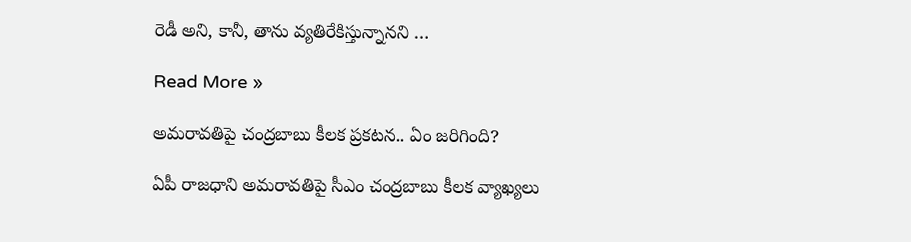రెడీ అని, కానీ, తాను వ్యతిరేకిస్తున్నానని …

Read More »

అమరావతిపై చంద్రబాబు కీలక ప్రకటన.. ఏం జరిగింది?

ఏపీ రాజధాని అమరావతిపై సీఎం చంద్రబాబు కీలక వ్యాఖ్యలు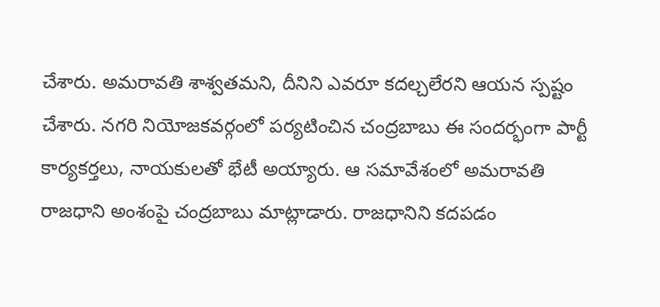చేశారు. అమరావతి శాశ్వతమని, దీనిని ఎవరూ కదల్చలేరని ఆయన స్పష్టం చేశారు. నగరి నియోజకవర్గంలో పర్యటించిన చంద్రబాబు ఈ సందర్భంగా పార్టీ కార్యకర్తలు, నాయకులతో భేటీ అయ్యారు. ఆ సమావేశంలో అమరావతి రాజధాని అంశంపై చంద్రబాబు మాట్లాడారు. రాజధానిని కదపడం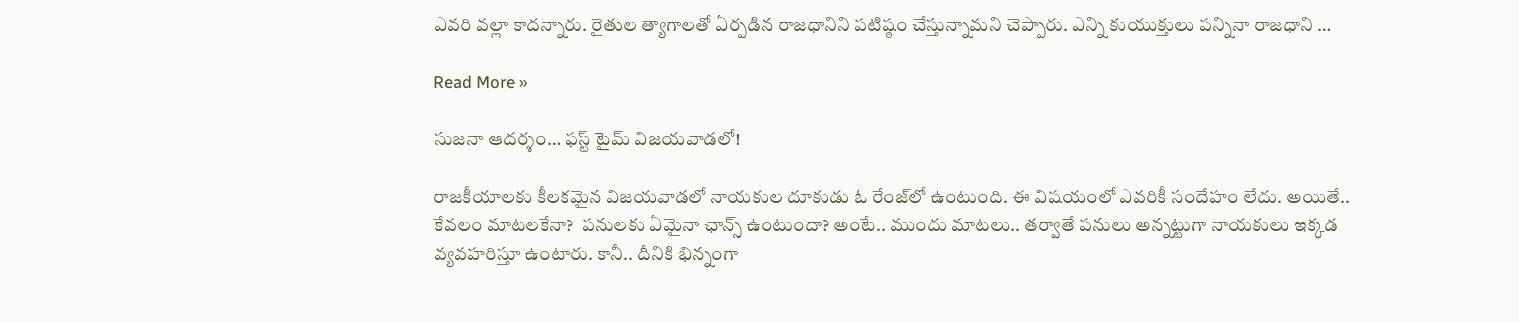ఎవరి వల్లా కాదన్నారు. రైతుల త్యాగాలతో ఏర్పడిన రాజధానిని పటిష్ఠం చేస్తున్నామని చెప్పారు. ఎన్ని కుయుక్తులు పన్నినా రాజధాని …

Read More »

సుజ‌నా ఆద‌ర్శం… ఫ‌స్ట్ టైమ్ విజ‌య‌వాడ‌లో!

రాజ‌కీయాల‌కు కీల‌క‌మైన విజ‌య‌వాడ‌లో నాయ‌కుల దూకుడు ఓ రేంజ్‌లో ఉంటుంది. ఈ విష‌యంలో ఎవరికీ సందేహం లేదు. అయితే.. కేవ‌లం మాట‌ల‌కేనా?  ప‌నుల‌కు ఏమైనా ఛాన్స్ ఉంటుందా? అంటే.. ముందు మాట‌లు.. త‌ర్వాతే ప‌నులు అన్న‌ట్టుగా నాయ‌కులు ఇక్క‌డ వ్య‌వ‌హ‌రిస్తూ ఉంటారు. కానీ.. దీనికి భిన్నంగా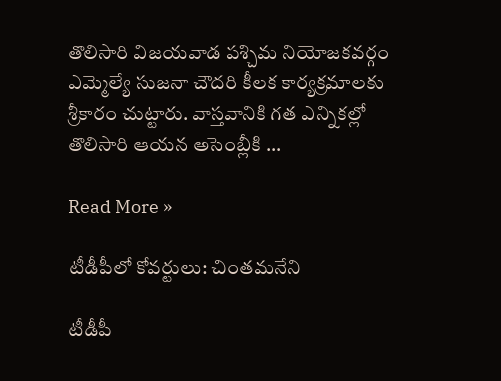తొలిసారి విజ‌య‌వాడ ప‌శ్చిమ నియోజ‌క‌వ‌ర్గం ఎమ్మెల్యే సుజ‌నా చౌద‌రి కీల‌క కార్య‌క్ర‌మాల‌కు శ్రీకారం చుట్టారు. వాస్త‌వానికి గ‌త ఎన్నిక‌ల్లో తొలిసారి ఆయ‌న అసెంబ్లీకి …

Read More »

టీడీపీలో కోవర్టులు: చింతమనేని

టీడీపీ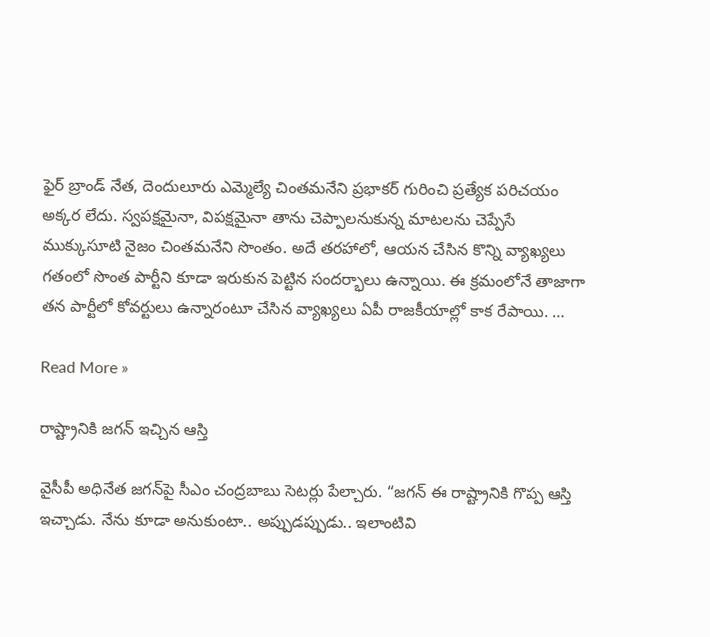ఫైర్ బ్రాండ్ నేత, దెందులూరు ఎమ్మెల్యే చింతమనేని ప్రభాకర్ గురించి ప్రత్యేక పరిచయం అక్కర లేదు. స్వపక్షమైనా, విపక్షమైనా తాను చెప్పాలనుకున్న మాటలను చెప్పేసే ముక్కుసూటి నైజం చింతమనేని సొంతం. అదే తరహాలో, ఆయన చేసిన కొన్ని వ్యాఖ్యలు గతంలో సొంత పార్టీని కూడా ఇరుకున పెట్టిన సందర్భాలు ఉన్నాయి. ఈ క్రమంలోనే తాజాగా తన పార్టీలో కోవర్టులు ఉన్నారంటూ చేసిన వ్యాఖ్యలు ఏపీ రాజకీయాల్లో కాక రేపాయి. …

Read More »

రాష్ట్రానికి జగన్ ఇచ్చిన ఆస్తి

వైసీపీ అధినేత జ‌గ‌న్‌పై సీఎం చంద్ర‌బాబు సెట‌ర్లు పేల్చారు. “జ‌గ‌న్ ఈ రాష్ట్రానికి గొప్ప ఆస్తి ఇచ్చాడు. నేను కూడా అనుకుంటా.. అప్పుడ‌ప్పుడు.. ఇలాంటివి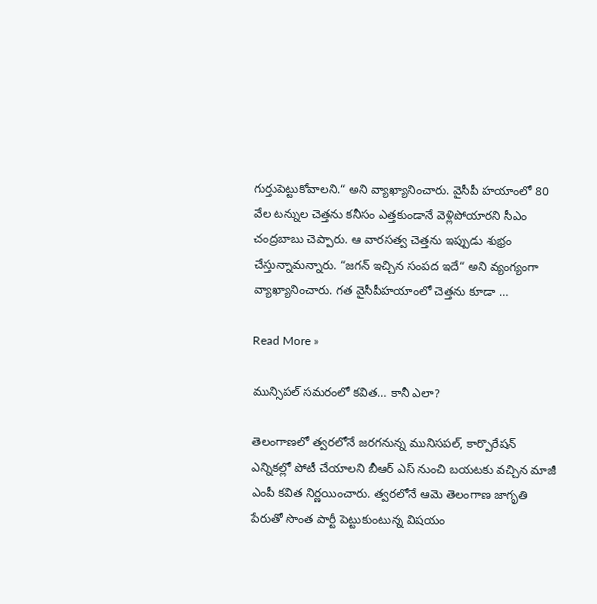గుర్తుపెట్టుకోవాల‌ని.“ అని వ్యాఖ్యానించారు. వైసీపీ హ‌యాంలో 80 వేల ట‌న్నుల చెత్తను క‌నీసం ఎత్త‌కుండానే వెళ్లిపోయార‌ని సీఎం చంద్ర‌బాబు చెప్పారు. ఆ వార‌స‌త్వ చెత్త‌ను ఇప్పుడు శుభ్రం చేస్తున్నామ‌న్నారు. “జ‌గ‌న్ ఇచ్చిన సంప‌ద ఇదే“ అని వ్యంగ్యంగా వ్యాఖ్యానించారు. గ‌త వైసీపీహ‌యాంలో చెత్త‌ను కూడా …

Read More »

మున్సిపల్ సమరంలో కవిత… కానీ ఎలా?

తెలంగాణ‌లో త్వ‌ర‌లోనే జ‌ర‌గ‌నున్న మునిస‌ప‌ల్‌, కార్పొరేష‌న్ ఎన్నిక‌ల్లో పోటీ చేయాల‌ని బీఆర్ ఎస్ నుంచి బ‌య‌ట‌కు వ‌చ్చిన మాజీ ఎంపీ క‌విత నిర్ణ‌యించారు. త్వ‌ర‌లోనే ఆమె తెలంగాణ జాగృతి పేరుతో సొంత పార్టీ పెట్టుకుంటున్న విష‌యం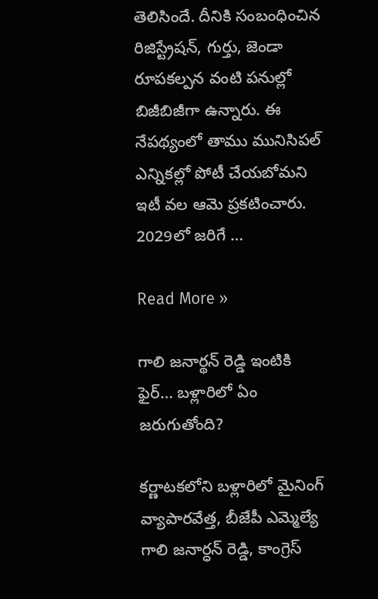తెలిసిందే. దీనికి సంబంధించిన రిజిస్ట్రేష‌న్‌, గుర్తు, జెండా రూప‌కల్ప‌న వంటి ప‌నుల్లో బిజీబిజీగా ఉన్నారు. ఈ నేప‌థ్యంలో తాము మునిసిప‌ల్ ఎన్నిక‌ల్లో పోటీ చేయ‌బోమ‌ని ఇటీ వ‌ల ఆమె ప్ర‌క‌టించారు. 2029లో జ‌రిగే …

Read More »

గాలి జనార్థన్ రెడ్డి ఇంటికి ఫైర్… బళ్లారిలో ఏం జరుగుతోంది?

కర్ణాటకలోని బళ్లారిలో మైనింగ్ వ్యాపారవేత్త, బీజేపీ ఎమ్మెల్యే గాలి జనార్ధన్ రెడ్డి, కాంగ్రెస్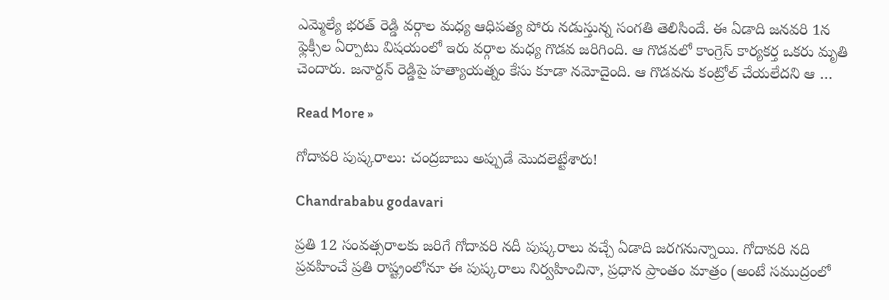ఎమ్మెల్యే భరత్ రెడ్డి వర్గాల మధ్య ఆధిపత్య పోరు నడుస్తున్న సంగతి తెలిసిందే. ఈ ఏడాది జనవరి 1న ఫ్లెక్సీల ఏర్పాటు విషయంలో ఇరు వర్గాల మధ్య గొడవ జరిగింది. ఆ గొడవలో కాంగ్రెస్ కార్యకర్త ఒకరు మృతి చెందారు. జనార్దన్ రెడ్డిపై హత్యాయత్నం కేసు కూడా నమోదైంది. ఆ గొడవను కంట్రోల్ చేయలేదని ఆ …

Read More »

గోదావరి పుష్కరాలు: చంద్రబాబు అప్పుడే మొదలెట్టేశారు!

Chandrababu godavari

ప్రతి 12 సంవత్సరాలకు జరిగే గోదావరి నదీ పుష్కరాలు వచ్చే ఏడాది జరగనున్నాయి. గోదావరి నది ప్రవహించే ప్రతి రాష్ట్రంలోనూ ఈ పుష్కరాలు నిర్వహించినా, ప్రధాన ప్రాంతం మాత్రం (అంటే సముద్రంలో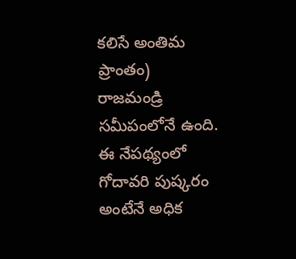కలిసే అంతిమ ప్రాంతం) రాజమండ్రి సమీపంలోనే ఉంది. ఈ నేపథ్యంలో గోదావరి పుష్కరం అంటేనే అధిక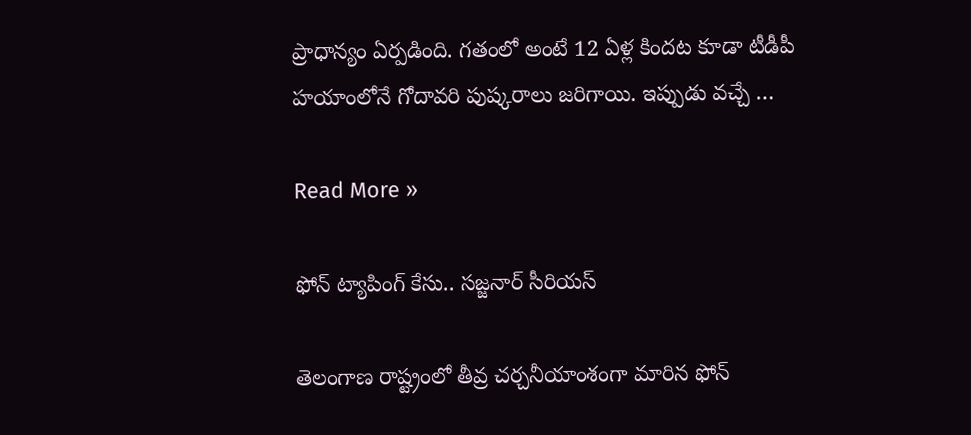ప్రాధాన్యం ఏర్పడింది. గతంలో అంటే 12 ఏళ్ల కిందట కూడా టీడీపీ హయాంలోనే గోదావరి పుష్కరాలు జరిగాయి. ఇప్పుడు వచ్చే …

Read More »

ఫోన్ ట్యాపింగ్ కేసు.. స‌జ్జ‌నార్ సీరియ‌స్‌

తెలంగాణ రాష్ట్రంలో తీవ్ర చ‌ర్చ‌నీయాంశంగా మారిన ఫోన్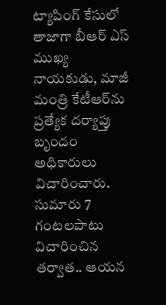ట్యాపింగ్ కేసులో తాజాగా బీఆర్ ఎస్ ముఖ్య నాయ‌కుడు, మాజీ మంత్రి కేటీఆర్‌ను ప్ర‌త్యేక ద‌ర్యాప్తు బృందం అధికారులు విచారించారు. సుమారు 7 గంట‌ల‌పాటు విచారించిన త‌ర్వాత‌.. ఆయ‌న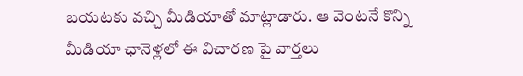బ‌య‌ట‌కు వ‌చ్చి మీడియాతో మాట్లాడారు. ఆ వెంట‌నే కొన్ని మీడియా ఛానెళ్ల‌లో ఈ విచార‌ణ పై వార్త‌లు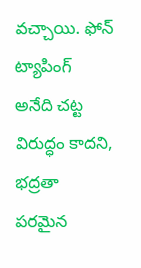వ‌చ్చాయి. ఫోన్ ట్యాపింగ్ అనేది చ‌ట్ట విరుద్ధం కాద‌ని, భ‌ద్ర‌తా ప‌ర‌మైన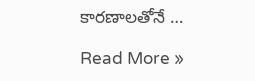కార‌ణాల‌తోనే …

Read More »